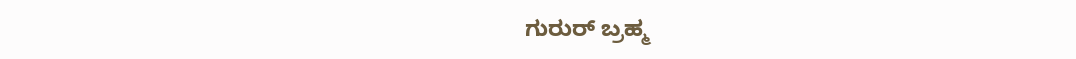ಗುರುರ್ ಬ್ರಹ್ಮ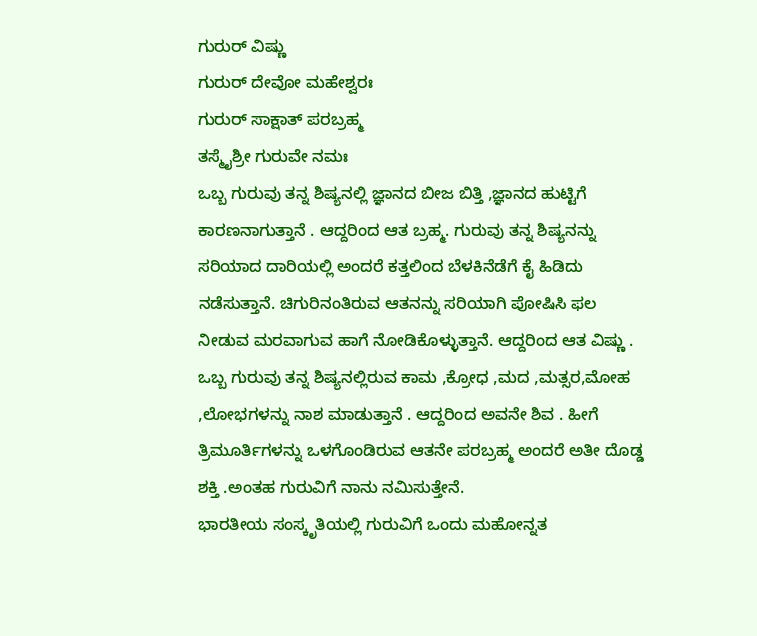ಗುರುರ್ ವಿಷ್ಣು
ಗುರುರ್ ದೇವೋ ಮಹೇಶ್ವರಃ
ಗುರುರ್ ಸಾಕ್ಷಾತ್ ಪರಬ್ರಹ್ಮ
ತಸ್ಮೈಶ್ರೀ ಗುರುವೇ ನಮಃ
ಒಬ್ಬ ಗುರುವು ತನ್ನ ಶಿಷ್ಯನಲ್ಲಿ ಜ್ಞಾನದ ಬೀಜ ಬಿತ್ತಿ ,ಜ್ಞಾನದ ಹುಟ್ಟಿಗೆ ಕಾರಣನಾಗುತ್ತಾನೆ . ಆದ್ದರಿಂದ ಆತ ಬ್ರಹ್ಮ. ಗುರುವು ತನ್ನ ಶಿಷ್ಯನನ್ನು ಸರಿಯಾದ ದಾರಿಯಲ್ಲಿ ಅಂದರೆ ಕತ್ತಲಿಂದ ಬೆಳಕಿನೆಡೆಗೆ ಕೈ ಹಿಡಿದು ನಡೆಸುತ್ತಾನೆ. ಚಿಗುರಿನಂತಿರುವ ಆತನನ್ನು ಸರಿಯಾಗಿ ಪೋಷಿಸಿ ಫಲ ನೀಡುವ ಮರವಾಗುವ ಹಾಗೆ ನೋಡಿಕೊಳ್ಳುತ್ತಾನೆ. ಆದ್ದರಿಂದ ಆತ ವಿಷ್ಣು . ಒಬ್ಬ ಗುರುವು ತನ್ನ ಶಿಷ್ಯನಲ್ಲಿರುವ ಕಾಮ ,ಕ್ರೋಧ ,ಮದ ,ಮತ್ಸರ,ಮೋಹ ,ಲೋಭಗಳನ್ನು ನಾಶ ಮಾಡುತ್ತಾನೆ . ಆದ್ದರಿಂದ ಅವನೇ ಶಿವ . ಹೀಗೆ ತ್ರಿಮೂರ್ತಿಗಳನ್ನು ಒಳಗೊಂಡಿರುವ ಆತನೇ ಪರಬ್ರಹ್ಮ ಅಂದರೆ ಅತೀ ದೊಡ್ಡ ಶಕ್ತಿ .ಅಂತಹ ಗುರುವಿಗೆ ನಾನು ನಮಿಸುತ್ತೇನೆ.
ಭಾರತೀಯ ಸಂಸ್ಕೃತಿಯಲ್ಲಿ ಗುರುವಿಗೆ ಒಂದು ಮಹೋನ್ನತ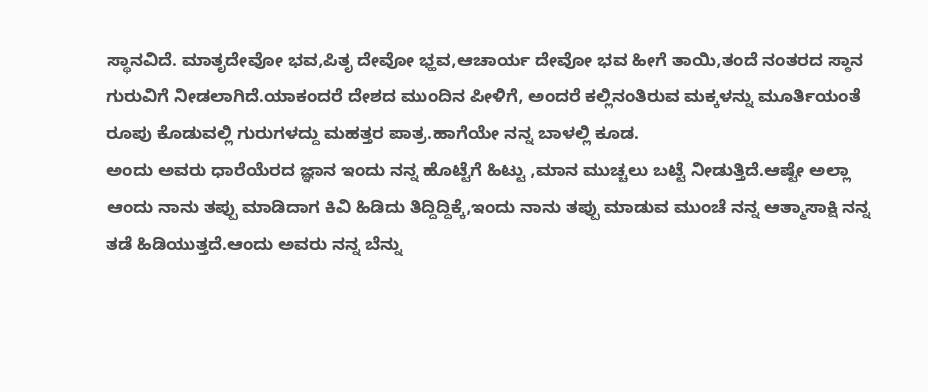ಸ್ಥಾನವಿದೆ. ಮಾತೃದೇವೋ ಭವ,ಪಿತೃ ದೇವೋ ಭ್ಹವ,ಆಚಾರ್ಯ ದೇವೋ ಭವ ಹೀಗೆ ತಾಯಿ,ತಂದೆ ನಂತರದ ಸ್ಠಾನ ಗುರುವಿಗೆ ನೀಡಲಾಗಿದೆ.ಯಾಕಂದರೆ ದೇಶದ ಮುಂದಿನ ಪೀಳಿಗೆ, ಅಂದರೆ ಕಲ್ಲಿನಂತಿರುವ ಮಕ್ಕಳನ್ನು ಮೂರ್ತಿಯಂತೆ ರೂಪು ಕೊಡುವಲ್ಲಿ ಗುರುಗಳದ್ದು ಮಹತ್ತರ ಪಾತ್ರ.ಹಾಗೆಯೇ ನನ್ನ ಬಾಳಲ್ಲಿ ಕೂಡ.
ಅಂದು ಅವರು ಧಾರೆಯೆರದ ಜ್ಞಾನ ಇಂದು ನನ್ನ ಹೊಟ್ಟೆಗೆ ಹಿಟ್ಟು ,ಮಾನ ಮುಚ್ಚಲು ಬಟ್ಟೆ ನೀಡುತ್ತಿದೆ.ಆಷ್ಟೇ ಅಲ್ಲಾ
ಆಂದು ನಾನು ತಪ್ಪು ಮಾಡಿದಾಗ ಕಿವಿ ಹಿಡಿದು ತಿದ್ದಿದ್ದಿಕ್ಕೆ,ಇಂದು ನಾನು ತಪ್ಪು ಮಾಡುವ ಮುಂಚೆ ನನ್ನ ಆತ್ಮಾಸಾಕ್ಷಿ ನನ್ನ ತಡೆ ಹಿಡಿಯುತ್ತದೆ.ಆಂದು ಅವರು ನನ್ನ ಬೆನ್ನು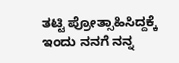ತಟ್ಟಿ ಪ್ರೋತ್ಸಾಹಿಸಿದ್ದಕ್ಕೆ ಇಂದು ನನಗೆ ನನ್ನ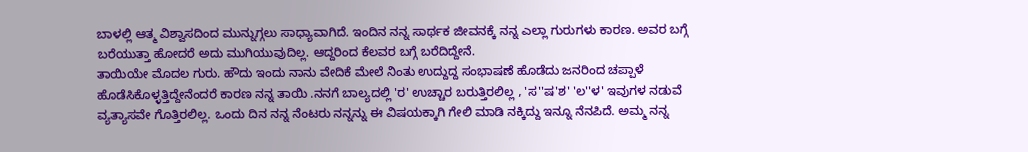ಬಾಳಲ್ಲಿ ಆತ್ಮ ವಿಶ್ವಾಸದಿಂದ ಮುನ್ನುಗ್ಗಲು ಸಾಧ್ಯಾವಾಗಿದೆ. ಇಂದಿನ ನನ್ನ ಸಾರ್ಥಕ ಜೀವನಕ್ಕೆ ನನ್ನ ಎಲ್ಲಾ ಗುರುಗಳು ಕಾರಣ. ಅವರ ಬಗ್ಗೆ ಬರೆಯುತ್ತಾ ಹೋದರೆ ಅದು ಮುಗಿಯುವುದಿಲ್ಲ. ಆದ್ದರಿಂದ ಕೆಲವರ ಬಗ್ಗೆ ಬರೆದಿದ್ದೇನೆ.
ತಾಯಿಯೇ ಮೊದಲ ಗುರು. ಹೌದು ಇಂದು ನಾನು ವೇದಿಕೆ ಮೇಲೆ ನಿಂತು ಉದ್ದುದ್ದ ಸಂಭಾಷಣೆ ಹೊಡೆದು ಜನರಿಂದ ಚಪ್ಪಾಳೆ ಹೊಡೆಸಿಕೊಳ್ಳತ್ತಿದ್ದೇನೆಂದರೆ ಕಾರಣ ನನ್ನ ತಾಯಿ .ನನಗೆ ಬಾಲ್ಯದಲ್ಲಿ 'ರ' ಉಚ್ಚಾರ ಬರುತ್ತಿರಲಿಲ್ಲ , 'ಸ''ಷ'ಶ' 'ಲ''ಳ' ಇವುಗಳ ನಡುವೆ ವ್ಯತ್ಯಾಸವೇ ಗೊತ್ತಿರಲಿಲ್ಲ. ಒಂದು ದಿನ ನನ್ನ ನೆಂಟರು ನನ್ನನ್ನು ಈ ವಿಷಯಕ್ಕಾಗಿ ಗೇಲಿ ಮಾಡಿ ನಕ್ಕಿದ್ದು ಇನ್ನೂ ನೆನಪಿದೆ. ಅಮ್ಮ ನನ್ನ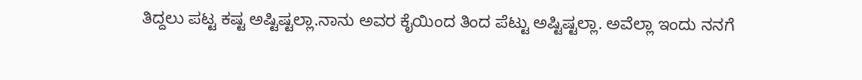ತಿದ್ದಲು ಪಟ್ಟ ಕಷ್ಟ ಅಷ್ಟಿಷ್ಟಲ್ಲಾ.ನಾನು ಅವರ ಕೈಯಿಂದ ತಿಂದ ಪೆಟ್ಟು ಅಷ್ಟಿಷ್ಟಲ್ಲಾ. ಅವೆಲ್ಲಾ ಇಂದು ನನಗೆ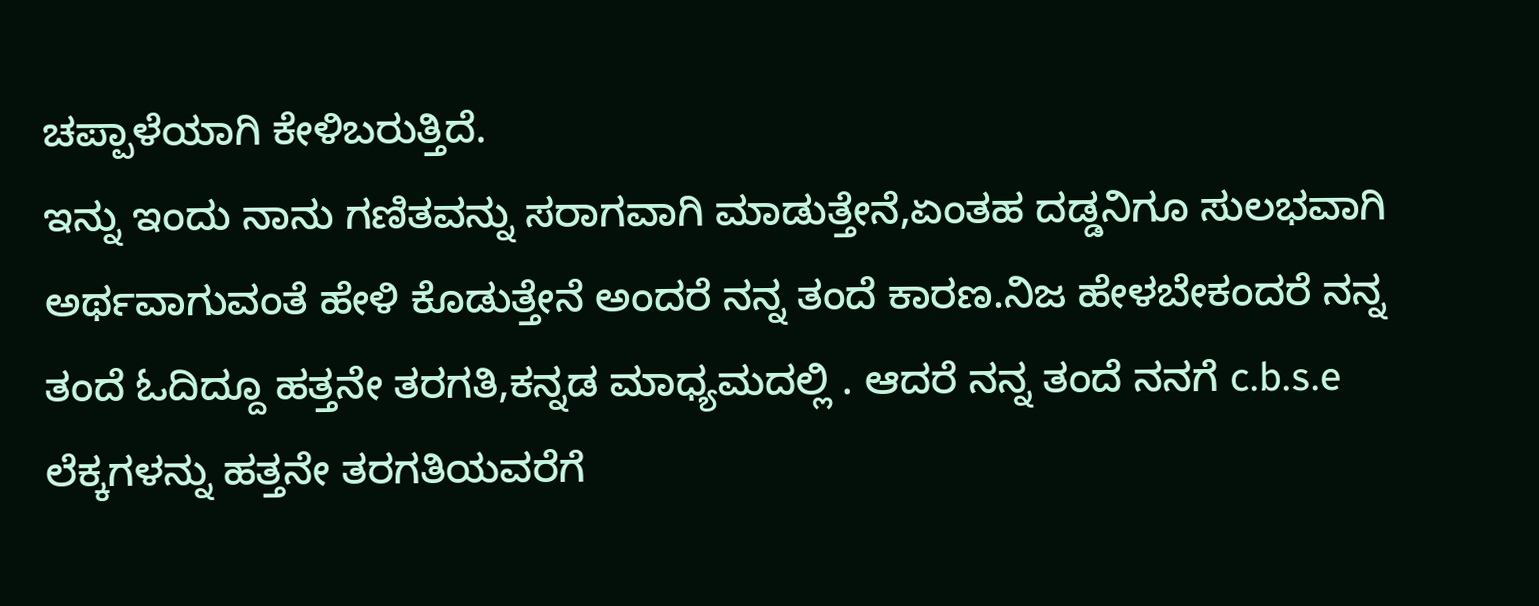ಚಪ್ಪಾಳೆಯಾಗಿ ಕೇಳಿಬರುತ್ತಿದೆ.
ಇನ್ನು ಇಂದು ನಾನು ಗಣಿತವನ್ನು ಸರಾಗವಾಗಿ ಮಾಡುತ್ತೇನೆ,ಏಂತಹ ದಡ್ಡನಿಗೂ ಸುಲಭವಾಗಿ ಅರ್ಥವಾಗುವಂತೆ ಹೇಳಿ ಕೊಡುತ್ತೇನೆ ಅಂದರೆ ನನ್ನ ತಂದೆ ಕಾರಣ.ನಿಜ ಹೇಳಬೇಕಂದರೆ ನನ್ನ ತಂದೆ ಓದಿದ್ದೂ ಹತ್ತನೇ ತರಗತಿ,ಕನ್ನಡ ಮಾಧ್ಯಮದಲ್ಲಿ . ಆದರೆ ನನ್ನ ತಂದೆ ನನಗೆ c.b.s.e ಲೆಕ್ಕಗಳನ್ನು ಹತ್ತನೇ ತರಗತಿಯವರೆಗೆ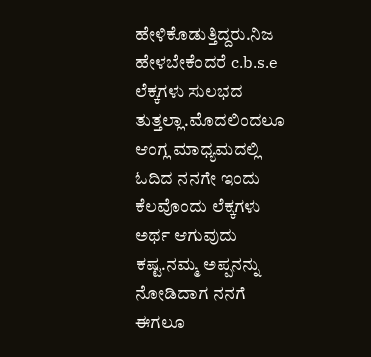ಹೇಳಿಕೊಡುತ್ತಿದ್ದರು.ನಿಜ ಹೇಳಬೇಕೆಂದರೆ c.b.s.e ಲೆಕ್ಕಗಳು ಸುಲಭದ ತುತ್ತಲ್ಲಾ.ಮೊದಲಿಂದಲೂ ಆಂಗ್ಲ ಮಾಧ್ಯಮದಲ್ಲಿ ಓದಿದ ನನಗೇ ಇಂದು ಕೆಲವೊಂದು ಲೆಕ್ಕಗಳು ಅರ್ಥ ಆಗುವುದು ಕಷ್ಟ.ನಮ್ಮ ಅಪ್ಪನನ್ನು ನೋಡಿದಾಗ ನನಗೆ ಈಗಲೂ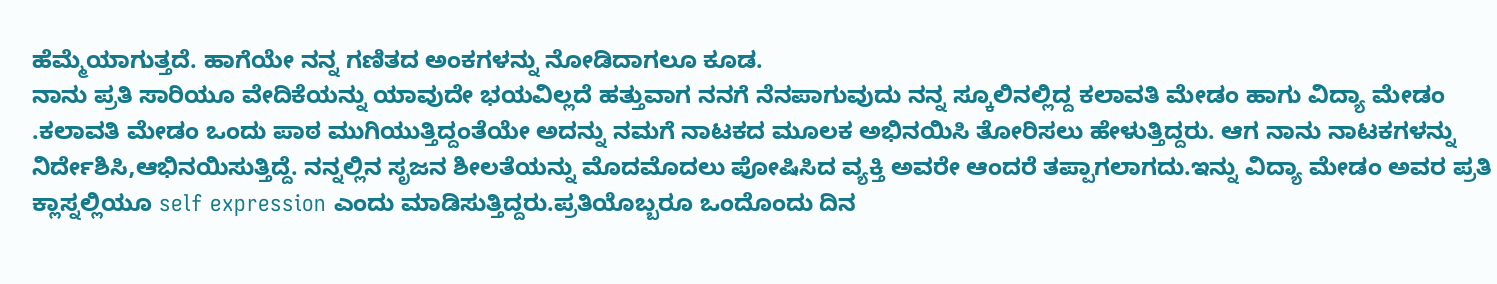ಹೆಮ್ಮೆಯಾಗುತ್ತದೆ. ಹಾಗೆಯೇ ನನ್ನ ಗಣಿತದ ಅಂಕಗಳನ್ನು ನೋಡಿದಾಗಲೂ ಕೂಡ.
ನಾನು ಪ್ರತಿ ಸಾರಿಯೂ ವೇದಿಕೆಯನ್ನು ಯಾವುದೇ ಭಯವಿಲ್ಲದೆ ಹತ್ತುವಾಗ ನನಗೆ ನೆನಪಾಗುವುದು ನನ್ನ ಸ್ಕೂಲಿನಲ್ಲಿದ್ದ ಕಲಾವತಿ ಮೇಡಂ ಹಾಗು ವಿದ್ಯಾ ಮೇಡಂ .ಕಲಾವತಿ ಮೇಡಂ ಒಂದು ಪಾಠ ಮುಗಿಯುತ್ತಿದ್ದಂತೆಯೇ ಅದನ್ನು ನಮಗೆ ನಾಟಕದ ಮೂಲಕ ಅಭಿನಯಿಸಿ ತೋರಿಸಲು ಹೇಳುತ್ತಿದ್ದರು. ಆಗ ನಾನು ನಾಟಕಗಳನ್ನು ನಿರ್ದೇಶಿಸಿ,ಆಭಿನಯಿಸುತ್ತಿದ್ದೆ. ನನ್ನಲ್ಲಿನ ಸೃಜನ ಶೀಲತೆಯನ್ನು ಮೊದಮೊದಲು ಪೋಷಿಸಿದ ವ್ಯಕ್ತಿ ಅವರೇ ಆಂದರೆ ತಪ್ಪಾಗಲಾಗದು.ಇನ್ನು ವಿದ್ಯಾ ಮೇಡಂ ಅವರ ಪ್ರತಿ ಕ್ಲಾಸ್ನಲ್ಲಿಯೂ self expression ಎಂದು ಮಾಡಿಸುತ್ತಿದ್ದರು.ಪ್ರತಿಯೊಬ್ಬರೂ ಒಂದೊಂದು ದಿನ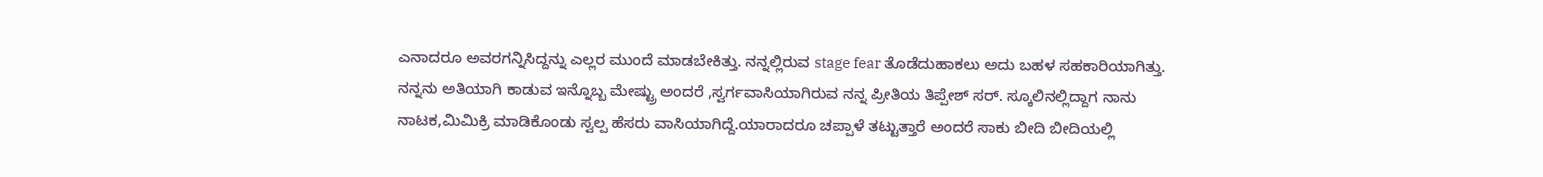ಎನಾದರೂ ಅವರಗನ್ನಿಸಿದ್ದನ್ನು ಎಲ್ಲರ ಮುಂದೆ ಮಾಡಬೇಕಿತ್ತು. ನನ್ನಲ್ಲಿರುವ stage fear ತೊಡೆದುಹಾಕಲು ಅದು ಬಹಳ ಸಹಕಾರಿಯಾಗಿತ್ತು.
ನನ್ನನು ಅತಿಯಾಗಿ ಕಾಡುವ ಇನ್ನೊಬ್ಬ ಮೇಷ್ಟ್ರು ಅಂದರೆ ,ಸ್ವರ್ಗವಾಸಿಯಾಗಿರುವ ನನ್ನ ಪ್ರೀತಿಯ ತಿಪ್ಪೇಶ್ ಸರ್. ಸ್ಕೂಲಿನಲ್ಲಿದ್ದಾಗ ನಾನು ನಾಟಕ,ಮಿಮಿಕ್ರಿ ಮಾಡಿಕೊಂಡು ಸ್ವಲ್ಪ ಹೆಸರು ವಾಸಿಯಾಗಿದ್ದೆ.ಯಾರಾದರೂ ಚಪ್ಪಾಳೆ ತಟ್ಟುತ್ತಾರೆ ಅಂದರೆ ಸಾಕು ಬೀದಿ ಬೀದಿಯಲ್ಲಿ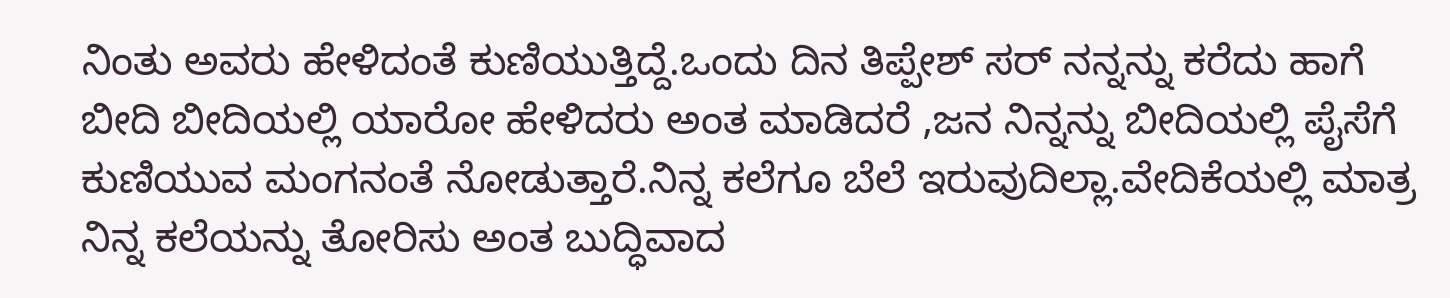ನಿಂತು ಅವರು ಹೇಳಿದಂತೆ ಕುಣಿಯುತ್ತಿದ್ದೆ.ಒಂದು ದಿನ ತಿಪ್ಪೇಶ್ ಸರ್ ನನ್ನನ್ನು ಕರೆದು ಹಾಗೆ ಬೀದಿ ಬೀದಿಯಲ್ಲಿ ಯಾರೋ ಹೇಳಿದರು ಅಂತ ಮಾಡಿದರೆ ,ಜನ ನಿನ್ನನ್ನು ಬೀದಿಯಲ್ಲಿ ಪೈಸೆಗೆ ಕುಣಿಯುವ ಮಂಗನಂತೆ ನೋಡುತ್ತಾರೆ.ನಿನ್ನ ಕಲೆಗೂ ಬೆಲೆ ಇರುವುದಿಲ್ಲಾ.ವೇದಿಕೆಯಲ್ಲಿ ಮಾತ್ರ ನಿನ್ನ ಕಲೆಯನ್ನು ತೋರಿಸು ಅಂತ ಬುದ್ಧಿವಾದ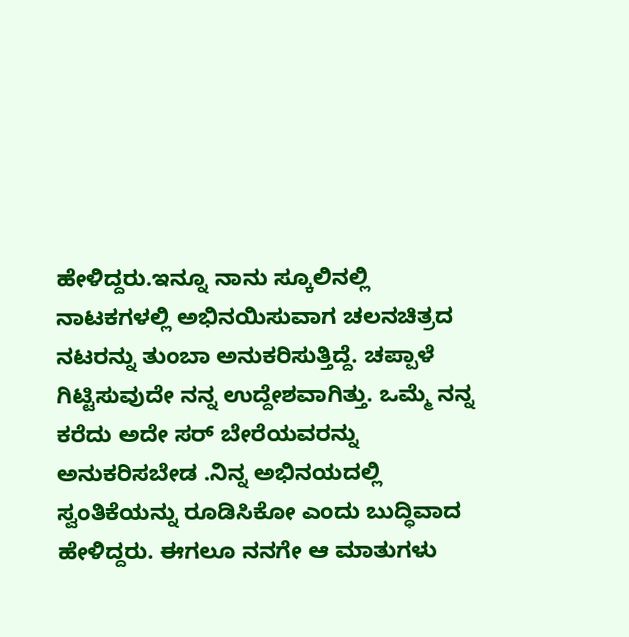ಹೇಳಿದ್ದರು.ಇನ್ನೂ ನಾನು ಸ್ಕೂಲಿನಲ್ಲಿ ನಾಟಕಗಳಲ್ಲಿ ಅಭಿನಯಿಸುವಾಗ ಚಲನಚಿತ್ರದ ನಟರನ್ನು ತುಂಬಾ ಅನುಕರಿಸುತ್ತಿದ್ದೆ. ಚಪ್ಪಾಳೆ ಗಿಟ್ಟಿಸುವುದೇ ನನ್ನ ಉದ್ದೇಶವಾಗಿತ್ತು. ಒಮ್ಮೆ ನನ್ನ ಕರೆದು ಅದೇ ಸರ್ ಬೇರೆಯವರನ್ನು ಅನುಕರಿಸಬೇಡ .ನಿನ್ನ ಅಭಿನಯದಲ್ಲಿ ಸ್ವಂತಿಕೆಯನ್ನು ರೂಡಿಸಿಕೋ ಎಂದು ಬುದ್ಧಿವಾದ ಹೇಳಿದ್ದರು. ಈಗಲೂ ನನಗೇ ಆ ಮಾತುಗಳು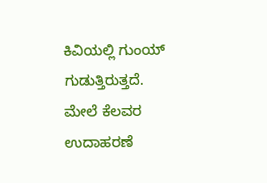ಕಿವಿಯಲ್ಲಿ ಗುಂಯ್ ಗುಡುತ್ತಿರುತ್ತದೆ.
ಮೇಲೆ ಕೆಲವರ ಉದಾಹರಣೆ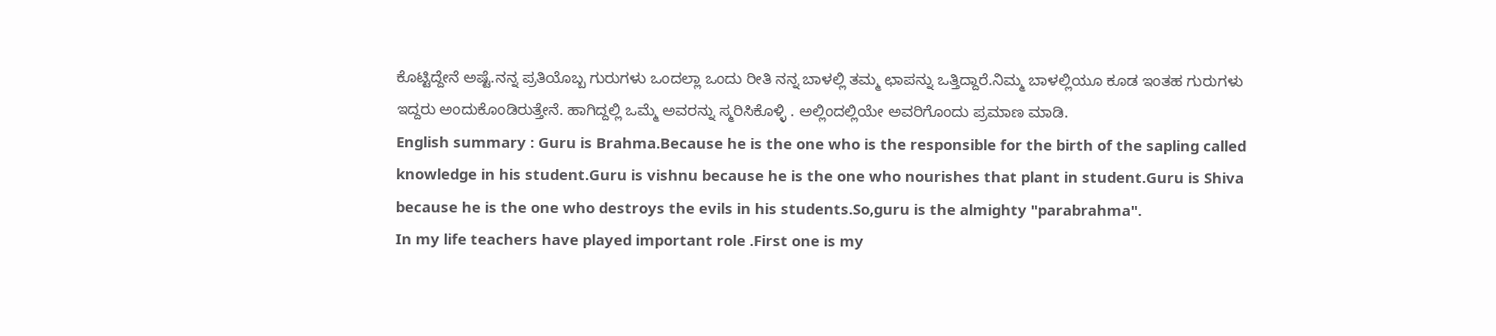ಕೊಟ್ಟಿದ್ದೇನೆ ಅಷ್ಟೆ.ನನ್ನ ಪ್ರತಿಯೊಬ್ಬ ಗುರುಗಳು ಒಂದಲ್ಲಾ ಒಂದು ರೀತಿ ನನ್ನ ಬಾಳಲ್ಲಿ ತಮ್ಮ ಛಾಪನ್ನು ಒತ್ತಿದ್ದಾರೆ.ನಿಮ್ಮ ಬಾಳಲ್ಲಿಯೂ ಕೂಡ ಇಂತಹ ಗುರುಗಳು ಇದ್ದರು ಅಂದುಕೊಂಡಿರುತ್ತೇನೆ. ಹಾಗಿದ್ದಲ್ಲಿ ಒಮ್ಮೆ ಅವರನ್ನು ಸ್ಮರಿಸಿಕೊಳ್ಳಿ . ಅಲ್ಲಿಂದಲ್ಲಿಯೇ ಅವರಿಗೊಂದು ಪ್ರಮಾಣ ಮಾಡಿ.
English summary : Guru is Brahma.Because he is the one who is the responsible for the birth of the sapling called knowledge in his student.Guru is vishnu because he is the one who nourishes that plant in student.Guru is Shiva because he is the one who destroys the evils in his students.So,guru is the almighty "parabrahma".
In my life teachers have played important role .First one is my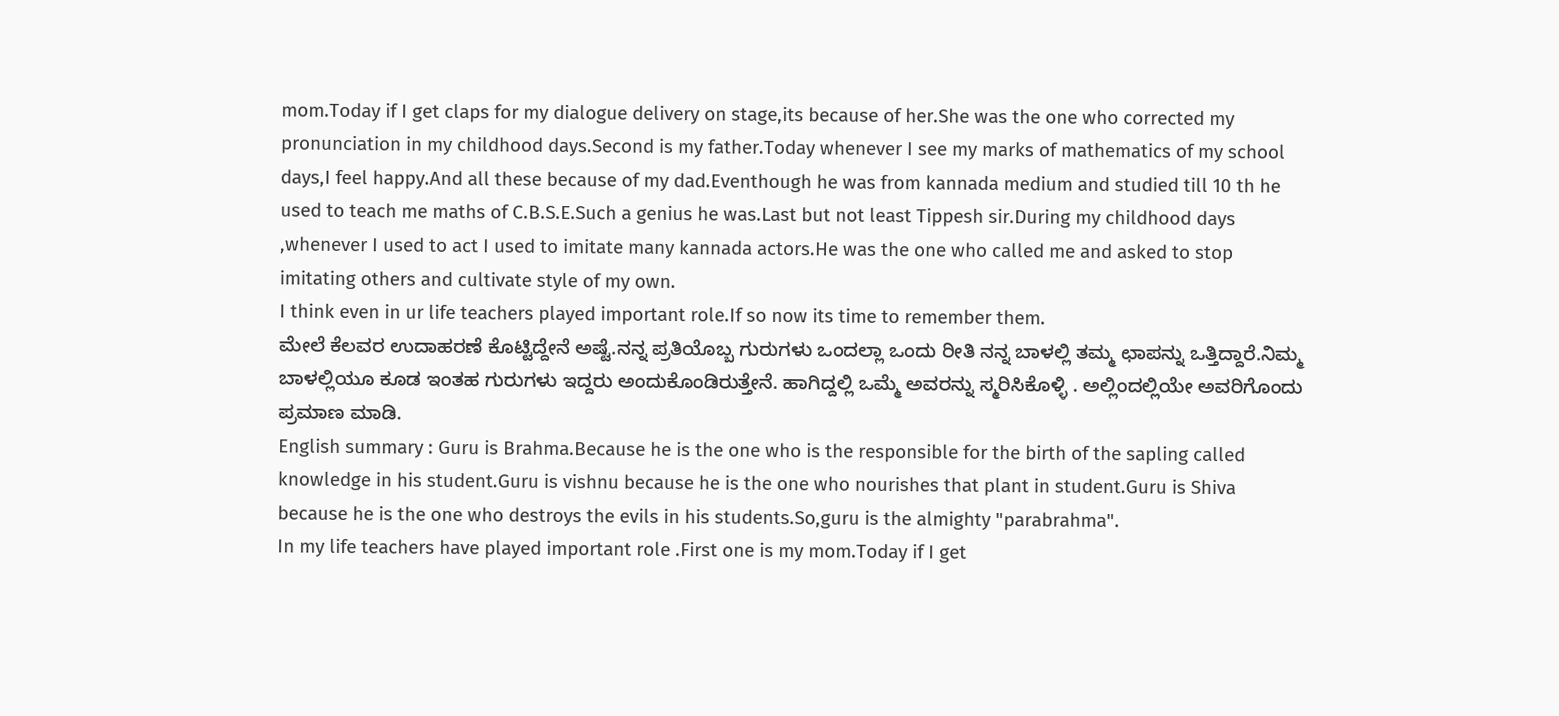mom.Today if I get claps for my dialogue delivery on stage,its because of her.She was the one who corrected my pronunciation in my childhood days.Second is my father.Today whenever I see my marks of mathematics of my school days,I feel happy.And all these because of my dad.Eventhough he was from kannada medium and studied till 10 th he used to teach me maths of C.B.S.E.Such a genius he was.Last but not least Tippesh sir.During my childhood days ,whenever I used to act I used to imitate many kannada actors.He was the one who called me and asked to stop imitating others and cultivate style of my own.
I think even in ur life teachers played important role.If so now its time to remember them.
ಮೇಲೆ ಕೆಲವರ ಉದಾಹರಣೆ ಕೊಟ್ಟಿದ್ದೇನೆ ಅಷ್ಟೆ.ನನ್ನ ಪ್ರತಿಯೊಬ್ಬ ಗುರುಗಳು ಒಂದಲ್ಲಾ ಒಂದು ರೀತಿ ನನ್ನ ಬಾಳಲ್ಲಿ ತಮ್ಮ ಛಾಪನ್ನು ಒತ್ತಿದ್ದಾರೆ.ನಿಮ್ಮ ಬಾಳಲ್ಲಿಯೂ ಕೂಡ ಇಂತಹ ಗುರುಗಳು ಇದ್ದರು ಅಂದುಕೊಂಡಿರುತ್ತೇನೆ. ಹಾಗಿದ್ದಲ್ಲಿ ಒಮ್ಮೆ ಅವರನ್ನು ಸ್ಮರಿಸಿಕೊಳ್ಳಿ . ಅಲ್ಲಿಂದಲ್ಲಿಯೇ ಅವರಿಗೊಂದು ಪ್ರಮಾಣ ಮಾಡಿ.
English summary : Guru is Brahma.Because he is the one who is the responsible for the birth of the sapling called knowledge in his student.Guru is vishnu because he is the one who nourishes that plant in student.Guru is Shiva because he is the one who destroys the evils in his students.So,guru is the almighty "parabrahma".
In my life teachers have played important role .First one is my mom.Today if I get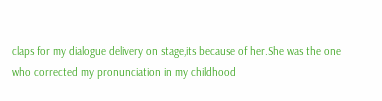claps for my dialogue delivery on stage,its because of her.She was the one who corrected my pronunciation in my childhood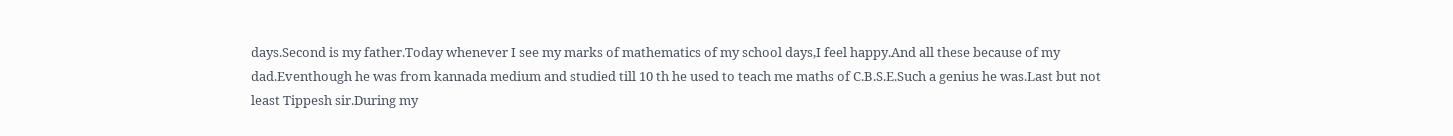days.Second is my father.Today whenever I see my marks of mathematics of my school days,I feel happy.And all these because of my dad.Eventhough he was from kannada medium and studied till 10 th he used to teach me maths of C.B.S.E.Such a genius he was.Last but not least Tippesh sir.During my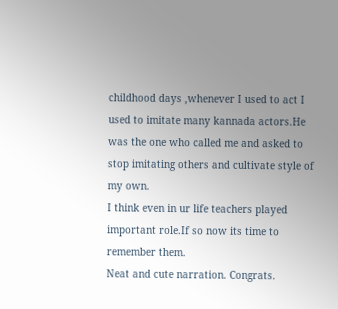childhood days ,whenever I used to act I used to imitate many kannada actors.He was the one who called me and asked to stop imitating others and cultivate style of my own.
I think even in ur life teachers played important role.If so now its time to remember them.
Neat and cute narration. Congrats.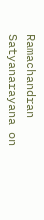Ramachandran Satyanarayana on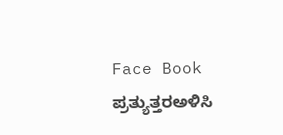Face Book
ಪ್ರತ್ಯುತ್ತರಅಳಿಸಿ